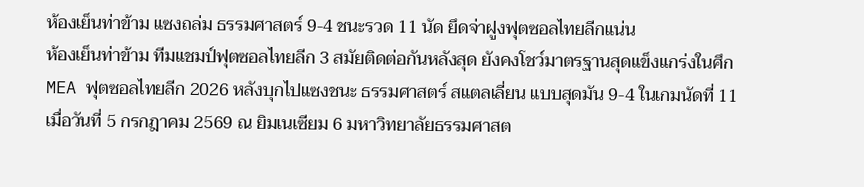ห้องเย็นท่าข้าม แซงถล่ม ธรรมศาสตร์ 9-4 ชนะรวด 11 นัด ยึดจ่าฝูงฟุตซอลไทยลีกแน่น
ห้องเย็นท่าข้าม ทีมแชมป์ฟุตซอลไทยลีก 3 สมัยติดต่อกันหลังสุด ยังคงโชว์มาตรฐานสุดแข็งแกร่งในศึก MEA ฟุตซอลไทยลีก 2026 หลังบุกไปแซงชนะ ธรรมศาสตร์ สแตลเลี่ยน แบบสุดมัน 9-4 ในเกมนัดที่ 11 เมื่อวันที่ 5 กรกฎาคม 2569 ณ ยิมเนเซียม 6 มหาวิทยาลัยธรรมศาสต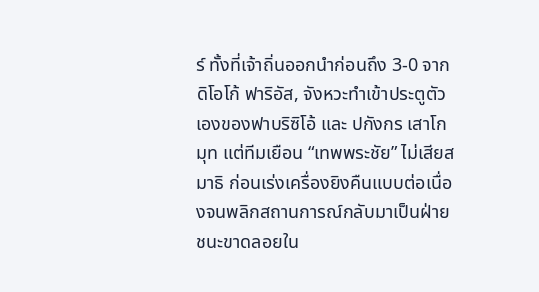ร์ ทั้งที่เจ้าถิ่นออกนำก่อนถึง 3-0 จาก ดิโอโก้ ฟาริอัส, จังหวะทำเข้าประตูตัวเองของฟาบริซิโอ้ และ ปกังกร เสาโกมุท แต่ทีมเยือน “เทพพระชัย” ไม่เสียสมาธิ ก่อนเร่งเครื่องยิงคืนแบบต่อเนื่องจนพลิกสถานการณ์กลับมาเป็นฝ่ายชนะขาดลอยใน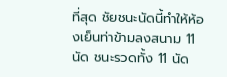ที่สุด ชัยชนะนัดนี้ทำให้ห้องเย็นท่าข้ามลงสนาม 11 นัด ชนะรวดทั้ง 11 นัด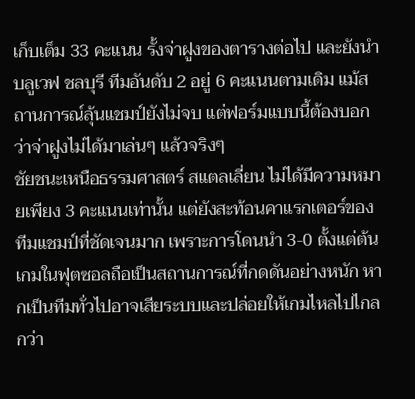เก็บเต็ม 33 คะแนน รั้งจ่าฝูงของตารางต่อไป และยังนำ บลูเวฟ ชลบุรี ทีมอันดับ 2 อยู่ 6 คะแนนตามเดิม แม้สถานการณ์ลุ้นแชมป์ยังไม่จบ แต่ฟอร์มแบบนี้ต้องบอกว่าจ่าฝูงไม่ได้มาเล่นๆ แล้วจริงๆ
ชัยชนะเหนือธรรมศาสตร์ สแตลเลี่ยน ไม่ได้มีความหมายเพียง 3 คะแนนเท่านั้น แต่ยังสะท้อนคาแรกเตอร์ของทีมแชมป์ที่ชัดเจนมาก เพราะการโดนนำ 3-0 ตั้งแต่ต้นเกมในฟุตซอลถือเป็นสถานการณ์ที่กดดันอย่างหนัก หากเป็นทีมทั่วไปอาจเสียระบบและปล่อยให้เกมไหลไปไกลกว่า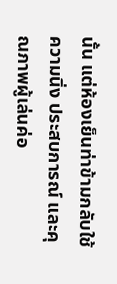นั้น แต่ห้องเย็นท่าข้ามกลับใช้ความนิ่ง ประสบการณ์ และคุณภาพผู้เล่นค่อ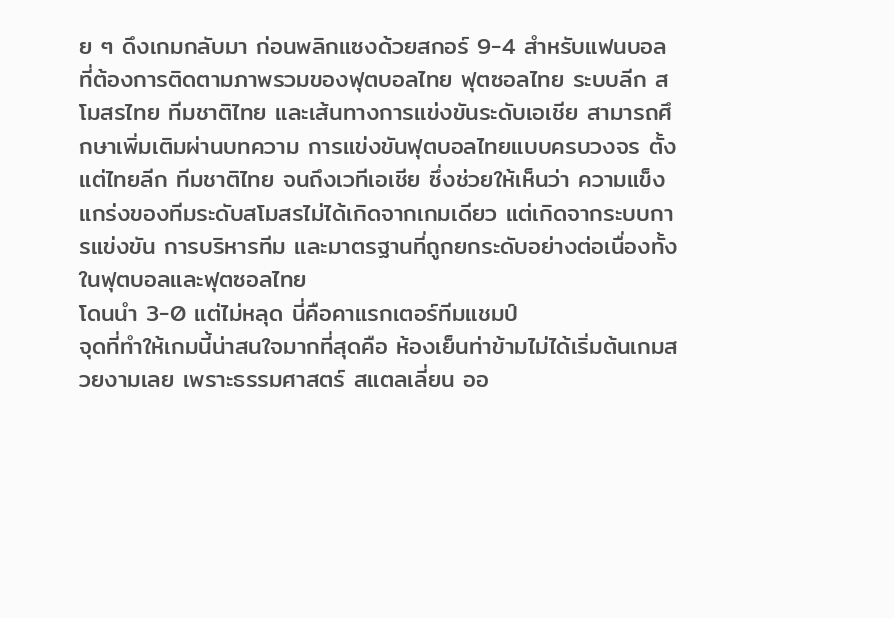ย ๆ ดึงเกมกลับมา ก่อนพลิกแซงด้วยสกอร์ 9-4 สำหรับแฟนบอลที่ต้องการติดตามภาพรวมของฟุตบอลไทย ฟุตซอลไทย ระบบลีก สโมสรไทย ทีมชาติไทย และเส้นทางการแข่งขันระดับเอเชีย สามารถศึกษาเพิ่มเติมผ่านบทความ การแข่งขันฟุตบอลไทยแบบครบวงจร ตั้งแต่ไทยลีก ทีมชาติไทย จนถึงเวทีเอเชีย ซึ่งช่วยให้เห็นว่า ความแข็งแกร่งของทีมระดับสโมสรไม่ได้เกิดจากเกมเดียว แต่เกิดจากระบบการแข่งขัน การบริหารทีม และมาตรฐานที่ถูกยกระดับอย่างต่อเนื่องทั้งในฟุตบอลและฟุตซอลไทย
โดนนำ 3-0 แต่ไม่หลุด นี่คือคาแรกเตอร์ทีมแชมป์
จุดที่ทำให้เกมนี้น่าสนใจมากที่สุดคือ ห้องเย็นท่าข้ามไม่ได้เริ่มต้นเกมสวยงามเลย เพราะธรรมศาสตร์ สแตลเลี่ยน ออ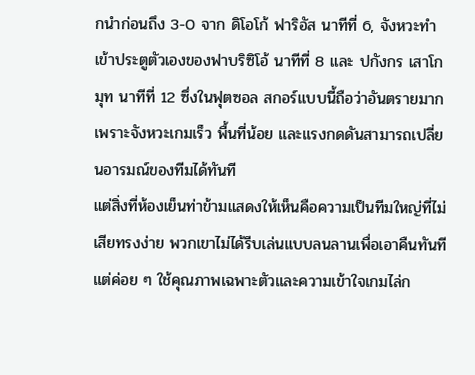กนำก่อนถึง 3-0 จาก ดิโอโก้ ฟาริอัส นาทีที่ 6, จังหวะทำเข้าประตูตัวเองของฟาบริซิโอ้ นาทีที่ 8 และ ปกังกร เสาโกมุท นาทีที่ 12 ซึ่งในฟุตซอล สกอร์แบบนี้ถือว่าอันตรายมาก เพราะจังหวะเกมเร็ว พื้นที่น้อย และแรงกดดันสามารถเปลี่ยนอารมณ์ของทีมได้ทันที
แต่สิ่งที่ห้องเย็นท่าข้ามแสดงให้เห็นคือความเป็นทีมใหญ่ที่ไม่เสียทรงง่าย พวกเขาไม่ได้รีบเล่นแบบลนลานเพื่อเอาคืนทันที แต่ค่อย ๆ ใช้คุณภาพเฉพาะตัวและความเข้าใจเกมไล่ก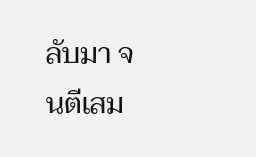ลับมา จนตีเสม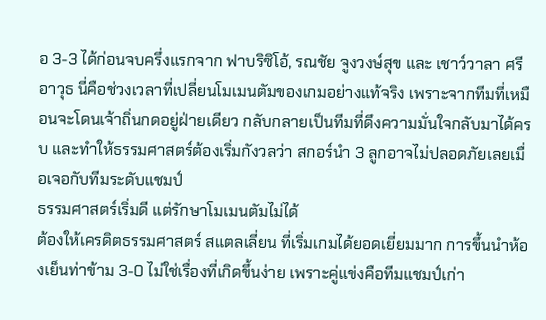อ 3-3 ได้ก่อนจบครึ่งแรกจาก ฟาบริซิโอ้, รณชัย จูงวงษ์สุข และ เชาว์วาลา ศรีอาวุธ นี่คือช่วงเวลาที่เปลี่ยนโมเมนตัมของเกมอย่างแท้จริง เพราะจากทีมที่เหมือนจะโดนเจ้าถิ่นกดอยู่ฝ่ายเดียว กลับกลายเป็นทีมที่ดึงความมั่นใจกลับมาได้ครบ และทำให้ธรรมศาสตร์ต้องเริ่มกังวลว่า สกอร์นำ 3 ลูกอาจไม่ปลอดภัยเลยเมื่อเจอกับทีมระดับแชมป์
ธรรมศาสตร์เริ่มดี แต่รักษาโมเมนตัมไม่ได้
ต้องให้เครดิตธรรมศาสตร์ สแตลเลี่ยน ที่เริ่มเกมได้ยอดเยี่ยมมาก การขึ้นนำห้องเย็นท่าข้าม 3-0 ไม่ใช่เรื่องที่เกิดขึ้นง่าย เพราะคู่แข่งคือทีมแชมป์เก่า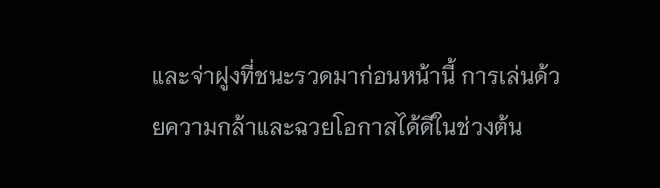และจ่าฝูงที่ชนะรวดมาก่อนหน้านี้ การเล่นด้วยความกล้าและฉวยโอกาสได้ดีในช่วงต้น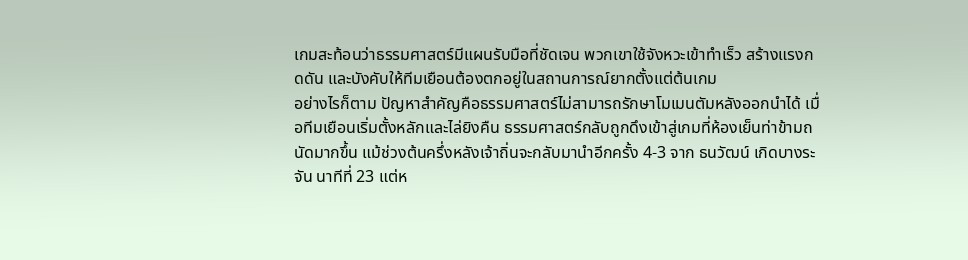เกมสะท้อนว่าธรรมศาสตร์มีแผนรับมือที่ชัดเจน พวกเขาใช้จังหวะเข้าทำเร็ว สร้างแรงกดดัน และบังคับให้ทีมเยือนต้องตกอยู่ในสถานการณ์ยากตั้งแต่ต้นเกม
อย่างไรก็ตาม ปัญหาสำคัญคือธรรมศาสตร์ไม่สามารถรักษาโมเมนตัมหลังออกนำได้ เมื่อทีมเยือนเริ่มตั้งหลักและไล่ยิงคืน ธรรมศาสตร์กลับถูกดึงเข้าสู่เกมที่ห้องเย็นท่าข้ามถนัดมากขึ้น แม้ช่วงต้นครึ่งหลังเจ้าถิ่นจะกลับมานำอีกครั้ง 4-3 จาก ธนวัฒน์ เกิดบางระจัน นาทีที่ 23 แต่ห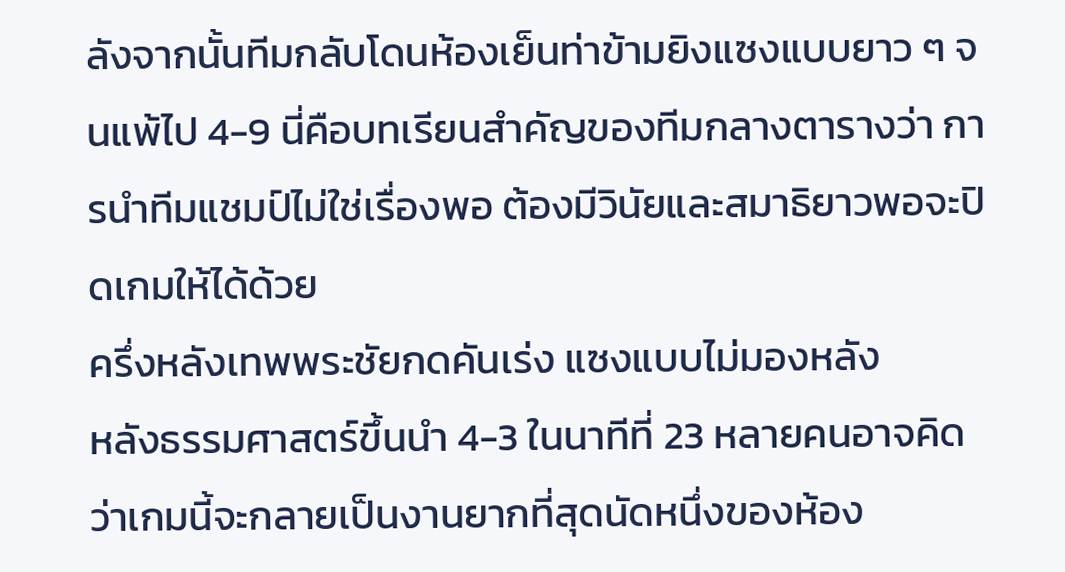ลังจากนั้นทีมกลับโดนห้องเย็นท่าข้ามยิงแซงแบบยาว ๆ จนแพ้ไป 4-9 นี่คือบทเรียนสำคัญของทีมกลางตารางว่า การนำทีมแชมป์ไม่ใช่เรื่องพอ ต้องมีวินัยและสมาธิยาวพอจะปิดเกมให้ได้ด้วย
ครึ่งหลังเทพพระชัยกดคันเร่ง แซงแบบไม่มองหลัง
หลังธรรมศาสตร์ขึ้นนำ 4-3 ในนาทีที่ 23 หลายคนอาจคิดว่าเกมนี้จะกลายเป็นงานยากที่สุดนัดหนึ่งของห้อง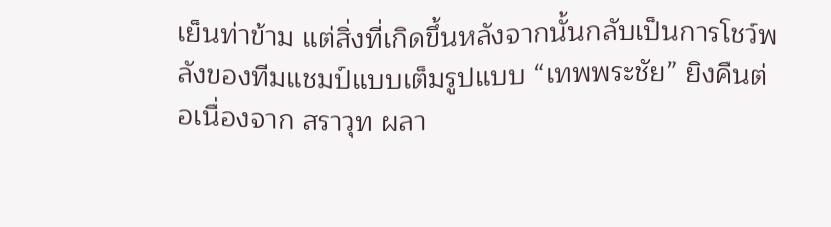เย็นท่าข้าม แต่สิ่งที่เกิดขึ้นหลังจากนั้นกลับเป็นการโชว์พลังของทีมแชมป์แบบเต็มรูปแบบ “เทพพระชัย” ยิงคืนต่อเนื่องจาก สราวุท ผลา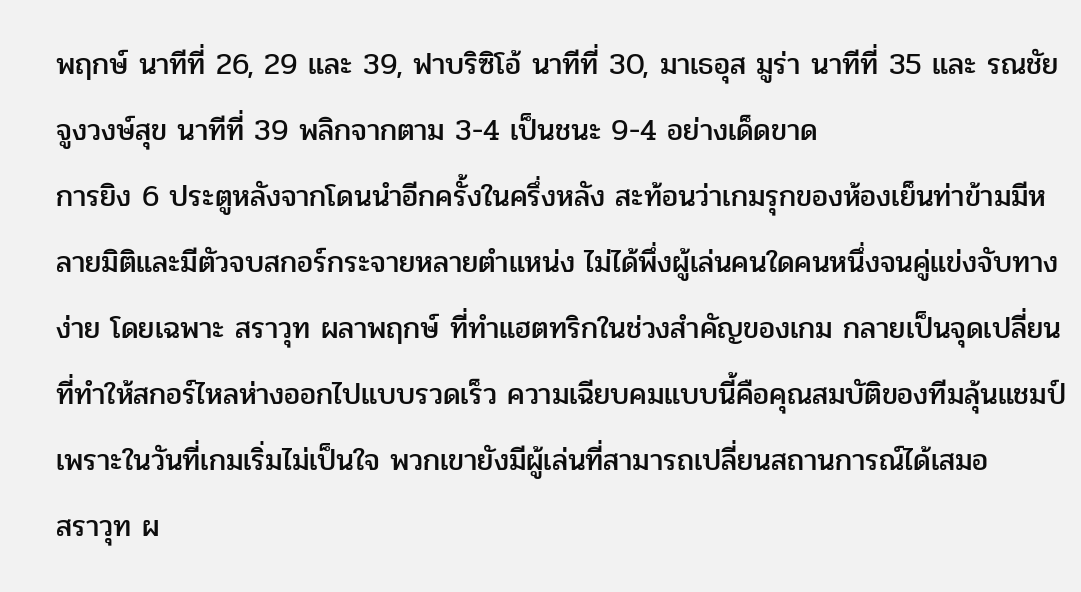พฤกษ์ นาทีที่ 26, 29 และ 39, ฟาบริซิโอ้ นาทีที่ 30, มาเธอุส มูร่า นาทีที่ 35 และ รณชัย จูงวงษ์สุข นาทีที่ 39 พลิกจากตาม 3-4 เป็นชนะ 9-4 อย่างเด็ดขาด
การยิง 6 ประตูหลังจากโดนนำอีกครั้งในครึ่งหลัง สะท้อนว่าเกมรุกของห้องเย็นท่าข้ามมีหลายมิติและมีตัวจบสกอร์กระจายหลายตำแหน่ง ไม่ได้พึ่งผู้เล่นคนใดคนหนึ่งจนคู่แข่งจับทางง่าย โดยเฉพาะ สราวุท ผลาพฤกษ์ ที่ทำแฮตทริกในช่วงสำคัญของเกม กลายเป็นจุดเปลี่ยนที่ทำให้สกอร์ไหลห่างออกไปแบบรวดเร็ว ความเฉียบคมแบบนี้คือคุณสมบัติของทีมลุ้นแชมป์ เพราะในวันที่เกมเริ่มไม่เป็นใจ พวกเขายังมีผู้เล่นที่สามารถเปลี่ยนสถานการณ์ได้เสมอ
สราวุท ผ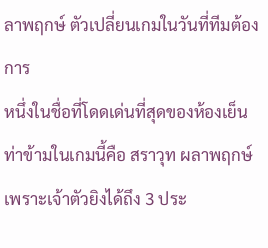ลาพฤกษ์ ตัวเปลี่ยนเกมในวันที่ทีมต้องการ
หนึ่งในชื่อที่โดดเด่นที่สุดของห้องเย็นท่าข้ามในเกมนี้คือ สราวุท ผลาพฤกษ์ เพราะเจ้าตัวยิงได้ถึง 3 ประ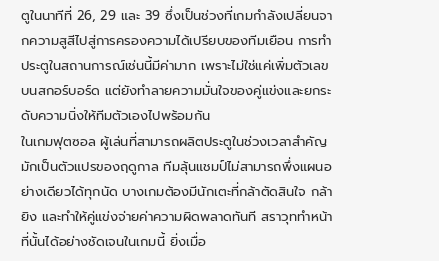ตูในนาทีที่ 26, 29 และ 39 ซึ่งเป็นช่วงที่เกมกำลังเปลี่ยนจากความสูสีไปสู่การครองความได้เปรียบของทีมเยือน การทำประตูในสถานการณ์เช่นนี้มีค่ามาก เพราะไม่ใช่แค่เพิ่มตัวเลขบนสกอร์บอร์ด แต่ยังทำลายความมั่นใจของคู่แข่งและยกระดับความนิ่งให้ทีมตัวเองไปพร้อมกัน
ในเกมฟุตซอล ผู้เล่นที่สามารถผลิตประตูในช่วงเวลาสำคัญมักเป็นตัวแปรของฤดูกาล ทีมลุ้นแชมป์ไม่สามารถพึ่งแผนอย่างเดียวได้ทุกนัด บางเกมต้องมีนักเตะที่กล้าตัดสินใจ กล้ายิง และทำให้คู่แข่งจ่ายค่าความผิดพลาดทันที สราวุททำหน้าที่นั้นได้อย่างชัดเจนในเกมนี้ ยิ่งเมื่อ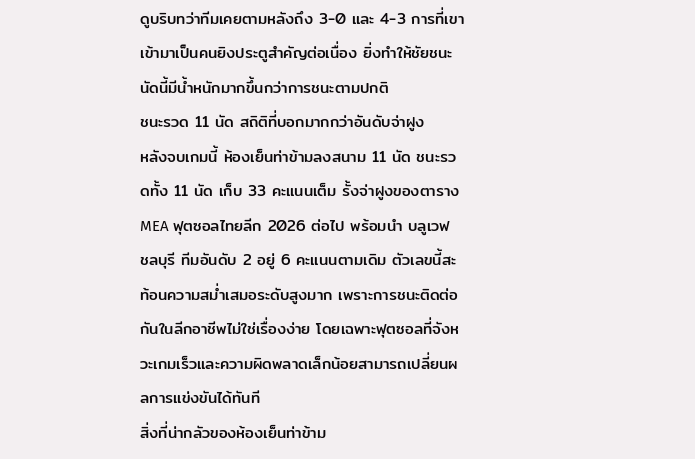ดูบริบทว่าทีมเคยตามหลังถึง 3-0 และ 4-3 การที่เขาเข้ามาเป็นคนยิงประตูสำคัญต่อเนื่อง ยิ่งทำให้ชัยชนะนัดนี้มีน้ำหนักมากขึ้นกว่าการชนะตามปกติ
ชนะรวด 11 นัด สถิติที่บอกมากกว่าอันดับจ่าฝูง
หลังจบเกมนี้ ห้องเย็นท่าข้ามลงสนาม 11 นัด ชนะรวดทั้ง 11 นัด เก็บ 33 คะแนนเต็ม รั้งจ่าฝูงของตาราง MEA ฟุตซอลไทยลีก 2026 ต่อไป พร้อมนำ บลูเวฟ ชลบุรี ทีมอันดับ 2 อยู่ 6 คะแนนตามเดิม ตัวเลขนี้สะท้อนความสม่ำเสมอระดับสูงมาก เพราะการชนะติดต่อกันในลีกอาชีพไม่ใช่เรื่องง่าย โดยเฉพาะฟุตซอลที่จังหวะเกมเร็วและความผิดพลาดเล็กน้อยสามารถเปลี่ยนผลการแข่งขันได้ทันที
สิ่งที่น่ากลัวของห้องเย็นท่าข้าม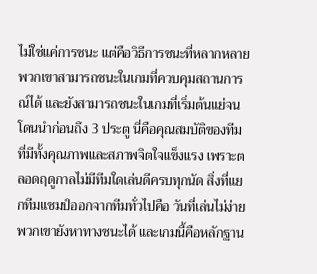ไม่ใช่แค่การชนะ แต่คือวิธีการชนะที่หลากหลาย พวกเขาสามารถชนะในเกมที่ควบคุมสถานการณ์ได้ และยังสามารถชนะในเกมที่เริ่มต้นแย่จนโดนนำก่อนถึง 3 ประตู นี่คือคุณสมบัติของทีมที่มีทั้งคุณภาพและสภาพจิตใจแข็งแรง เพราะตลอดฤดูกาลไม่มีทีมใดเล่นดีครบทุกนัด สิ่งที่แยกทีมแชมป์ออกจากทีมทั่วไปคือ วันที่เล่นไม่ง่าย พวกเขายังหาทางชนะได้ และเกมนี้คือหลักฐาน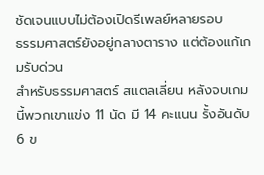ชัดเจนแบบไม่ต้องเปิดรีเพลย์หลายรอบ
ธรรมศาสตร์ยังอยู่กลางตาราง แต่ต้องแก้เกมรับด่วน
สำหรับธรรมศาสตร์ สแตลเลี่ยน หลังจบเกมนี้พวกเขาแข่ง 11 นัด มี 14 คะแนน รั้งอันดับ 6 ข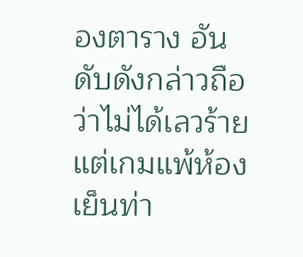องตาราง อันดับดังกล่าวถือว่าไม่ได้เลวร้าย แต่เกมแพ้ห้องเย็นท่า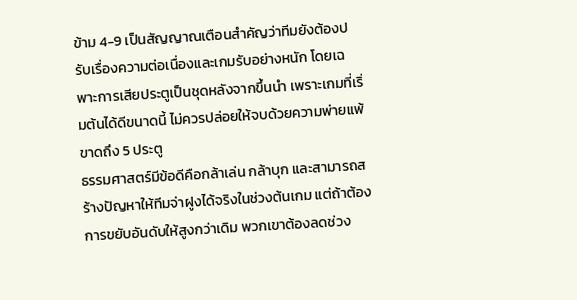ข้าม 4-9 เป็นสัญญาณเตือนสำคัญว่าทีมยังต้องปรับเรื่องความต่อเนื่องและเกมรับอย่างหนัก โดยเฉพาะการเสียประตูเป็นชุดหลังจากขึ้นนำ เพราะเกมที่เริ่มต้นได้ดีขนาดนี้ ไม่ควรปล่อยให้จบด้วยความพ่ายแพ้ขาดถึง 5 ประตู
ธรรมศาสตร์มีข้อดีคือกล้าเล่น กล้าบุก และสามารถสร้างปัญหาให้ทีมจ่าฝูงได้จริงในช่วงต้นเกม แต่ถ้าต้องการขยับอันดับให้สูงกว่าเดิม พวกเขาต้องลดช่วง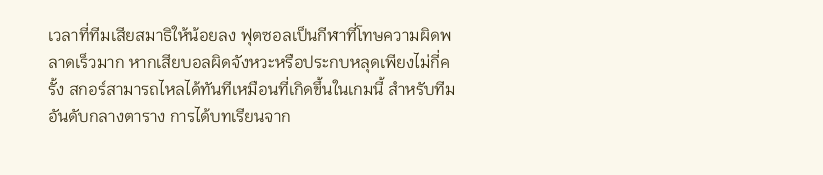เวลาที่ทีมเสียสมาธิให้น้อยลง ฟุตซอลเป็นกีฬาที่โทษความผิดพลาดเร็วมาก หากเสียบอลผิดจังหวะหรือประกบหลุดเพียงไม่กี่ครั้ง สกอร์สามารถไหลได้ทันทีเหมือนที่เกิดขึ้นในเกมนี้ สำหรับทีมอันดับกลางตาราง การได้บทเรียนจาก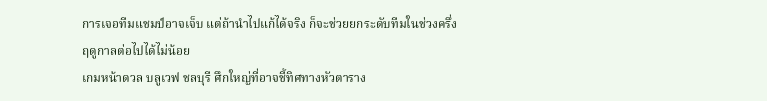การเจอทีมแชมป์อาจเจ็บ แต่ถ้านำไปแก้ได้จริง ก็จะช่วยยกระดับทีมในช่วงครึ่งฤดูกาลต่อไปได้ไม่น้อย
เกมหน้าดวล บลูเวฟ ชลบุรี ศึกใหญ่ที่อาจชี้ทิศทางหัวตาราง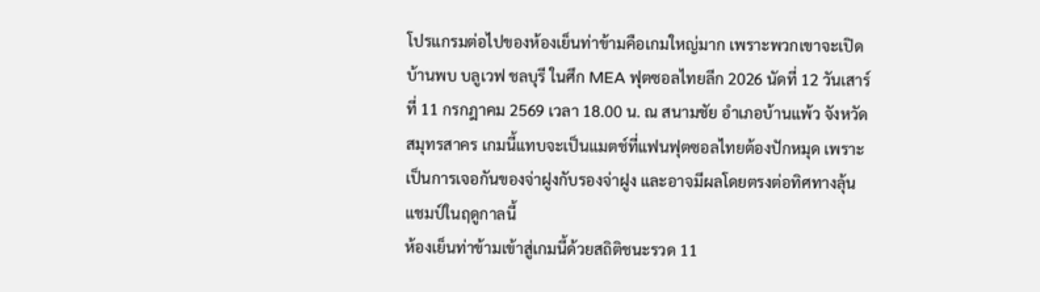โปรแกรมต่อไปของห้องเย็นท่าข้ามคือเกมใหญ่มาก เพราะพวกเขาจะเปิดบ้านพบ บลูเวฟ ชลบุรี ในศึก MEA ฟุตซอลไทยลีก 2026 นัดที่ 12 วันเสาร์ที่ 11 กรกฎาคม 2569 เวลา 18.00 น. ณ สนามชัย อำเภอบ้านแพ้ว จังหวัดสมุทรสาคร เกมนี้แทบจะเป็นแมตช์ที่แฟนฟุตซอลไทยต้องปักหมุด เพราะเป็นการเจอกันของจ่าฝูงกับรองจ่าฝูง และอาจมีผลโดยตรงต่อทิศทางลุ้นแชมป์ในฤดูกาลนี้
ห้องเย็นท่าข้ามเข้าสู่เกมนี้ด้วยสถิติชนะรวด 11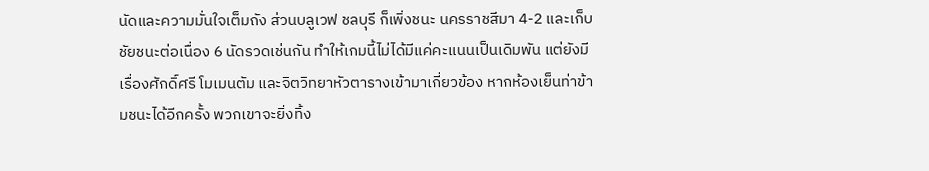นัดและความมั่นใจเต็มถัง ส่วนบลูเวฟ ชลบุรี ก็เพิ่งชนะ นครราชสีมา 4-2 และเก็บชัยชนะต่อเนื่อง 6 นัดรวดเช่นกัน ทำให้เกมนี้ไม่ได้มีแค่คะแนนเป็นเดิมพัน แต่ยังมีเรื่องศักดิ์ศรี โมเมนตัม และจิตวิทยาหัวตารางเข้ามาเกี่ยวข้อง หากห้องเย็นท่าข้ามชนะได้อีกครั้ง พวกเขาจะยิ่งทิ้ง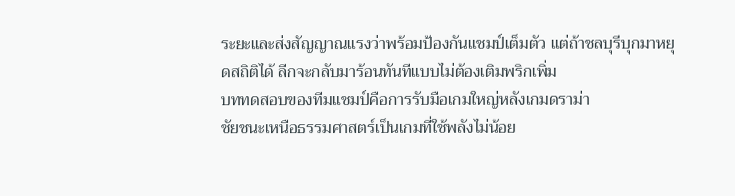ระยะและส่งสัญญาณแรงว่าพร้อมป้องกันแชมป์เต็มตัว แต่ถ้าชลบุรีบุกมาหยุดสถิติได้ ลีกจะกลับมาร้อนทันทีแบบไม่ต้องเติมพริกเพิ่ม
บททดสอบของทีมแชมป์คือการรับมือเกมใหญ่หลังเกมดราม่า
ชัยชนะเหนือธรรมศาสตร์เป็นเกมที่ใช้พลังไม่น้อย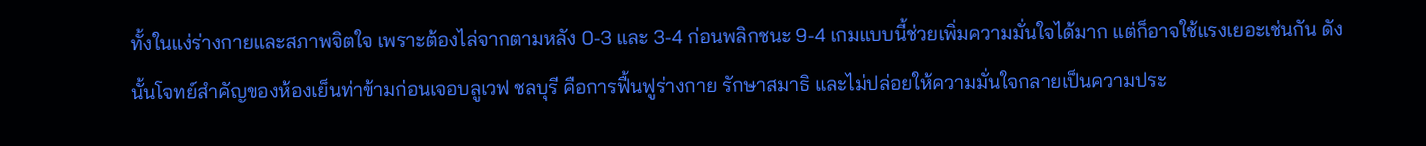ทั้งในแง่ร่างกายและสภาพจิตใจ เพราะต้องไล่จากตามหลัง 0-3 และ 3-4 ก่อนพลิกชนะ 9-4 เกมแบบนี้ช่วยเพิ่มความมั่นใจได้มาก แต่ก็อาจใช้แรงเยอะเช่นกัน ดังนั้นโจทย์สำคัญของห้องเย็นท่าข้ามก่อนเจอบลูเวฟ ชลบุรี คือการฟื้นฟูร่างกาย รักษาสมาธิ และไม่ปล่อยให้ความมั่นใจกลายเป็นความประ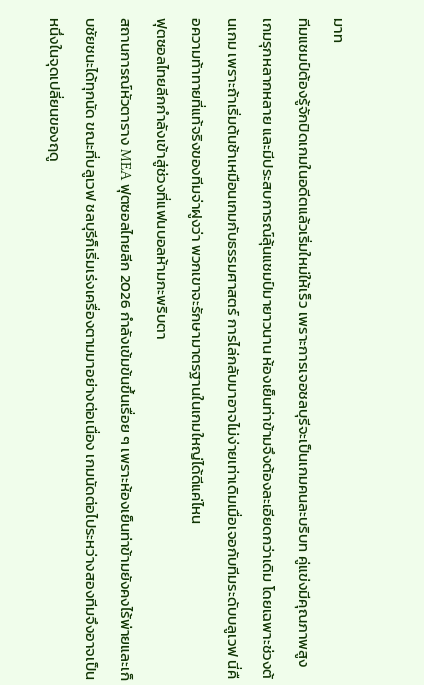มาท
ทีมแชมป์ต้องรู้จักปิดเกมในอดีตแล้วเริ่มใหม่ให้เร็ว เพราะการเจอชลบุรีจะเป็นเกมคนละบริบท คู่แข่งมีคุณภาพสูง เกมรุกหลากหลาย และมีประสบการณ์ลุ้นแชมป์มายาวนาน ห้องเย็นท่าข้ามจึงต้องละเอียดกว่าเดิม โดยเฉพาะช่วงต้นเกม เพราะถ้าเริ่มต้นช้าเหมือนเกมกับธรรมศาสตร์ การไล่กลับมาอาจไม่ง่ายเท่าเดิมเมื่อเจอกับทีมระดับบลูเวฟ นี่คือความท้าทายที่แท้จริงของทีมจ่าฝูงว่า พวกเขาจะรักษามาตรฐานในเกมใหญ่ได้ดีแค่ไหน
ฟุตซอลไทยลีกกำลังเข้าสู่ช่วงที่แฟนบอลห้ามกะพริบตา
สถานการณ์หัวตาราง MEA ฟุตซอลไทยลีก 2026 กำลังเข้มข้นขึ้นเรื่อย ๆ เพราะห้องเย็นท่าข้ามยังคงไร้พ่ายและเก็บชัยชนะได้ทุกนัด ขณะที่บลูเวฟ ชลบุรีก็เริ่มเร่งเครื่องตามมาอย่างต่อเนื่อง เกมนัดต่อไประหว่างสองทีมจึงอาจเป็นหนึ่งในจุดเปลี่ยนของฤดู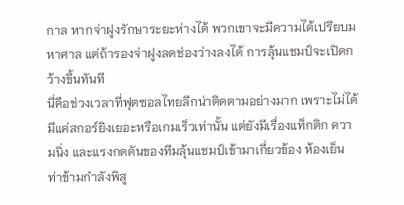กาล หากจ่าฝูงรักษาระยะห่างได้ พวกเขาจะมีความได้เปรียบมหาศาล แต่ถ้ารองจ่าฝูงลดช่องว่างลงได้ การลุ้นแชมป์จะเปิดกว้างขึ้นทันที
นี่คือช่วงเวลาที่ฟุตซอลไทยลีกน่าติดตามอย่างมาก เพราะไม่ได้มีแค่สกอร์ยิงเยอะหรือเกมเร็วเท่านั้น แต่ยังมีเรื่องแท็กติก ความนิ่ง และแรงกดดันของทีมลุ้นแชมป์เข้ามาเกี่ยวข้อง ห้องเย็นท่าข้ามกำลังพิสู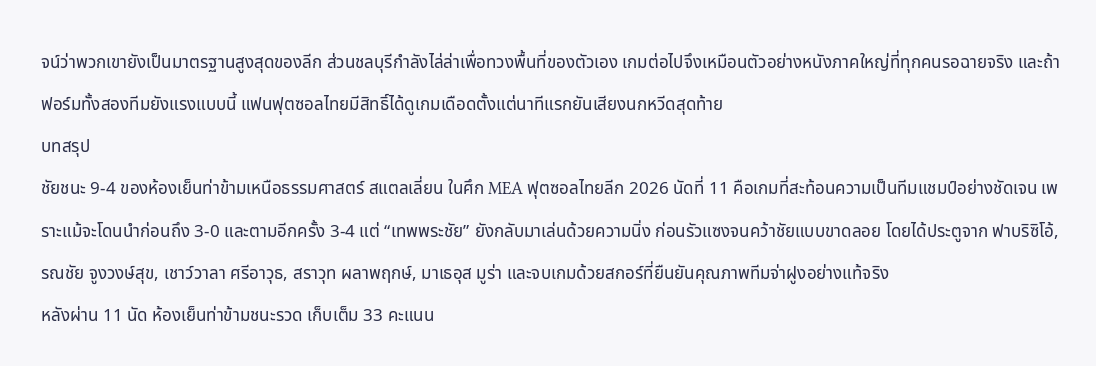จน์ว่าพวกเขายังเป็นมาตรฐานสูงสุดของลีก ส่วนชลบุรีกำลังไล่ล่าเพื่อทวงพื้นที่ของตัวเอง เกมต่อไปจึงเหมือนตัวอย่างหนังภาคใหญ่ที่ทุกคนรอฉายจริง และถ้าฟอร์มทั้งสองทีมยังแรงแบบนี้ แฟนฟุตซอลไทยมีสิทธิ์ได้ดูเกมเดือดตั้งแต่นาทีแรกยันเสียงนกหวีดสุดท้าย
บทสรุป
ชัยชนะ 9-4 ของห้องเย็นท่าข้ามเหนือธรรมศาสตร์ สแตลเลี่ยน ในศึก MEA ฟุตซอลไทยลีก 2026 นัดที่ 11 คือเกมที่สะท้อนความเป็นทีมแชมป์อย่างชัดเจน เพราะแม้จะโดนนำก่อนถึง 3-0 และตามอีกครั้ง 3-4 แต่ “เทพพระชัย” ยังกลับมาเล่นด้วยความนิ่ง ก่อนรัวแซงจนคว้าชัยแบบขาดลอย โดยได้ประตูจาก ฟาบริซิโอ้, รณชัย จูงวงษ์สุข, เชาว์วาลา ศรีอาวุธ, สราวุท ผลาพฤกษ์, มาเธอุส มูร่า และจบเกมด้วยสกอร์ที่ยืนยันคุณภาพทีมจ่าฝูงอย่างแท้จริง
หลังผ่าน 11 นัด ห้องเย็นท่าข้ามชนะรวด เก็บเต็ม 33 คะแนน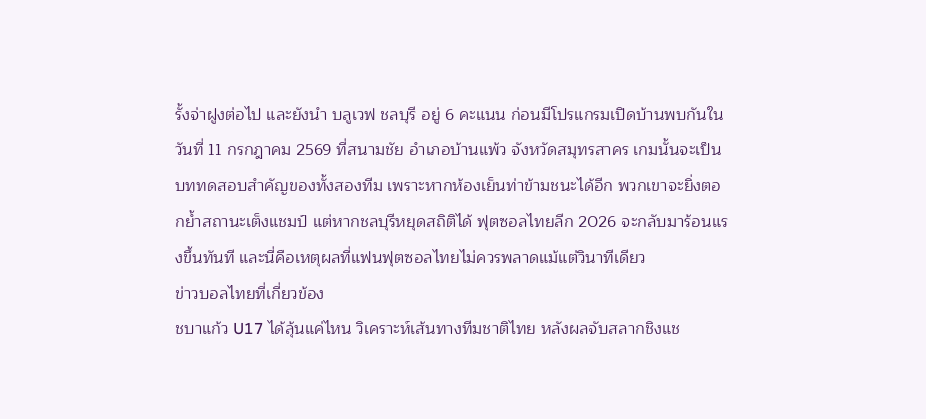รั้งจ่าฝูงต่อไป และยังนำ บลูเวฟ ชลบุรี อยู่ 6 คะแนน ก่อนมีโปรแกรมเปิดบ้านพบกันในวันที่ 11 กรกฎาคม 2569 ที่สนามชัย อำเภอบ้านแพ้ว จังหวัดสมุทรสาคร เกมนั้นจะเป็นบททดสอบสำคัญของทั้งสองทีม เพราะหากห้องเย็นท่าข้ามชนะได้อีก พวกเขาจะยิ่งตอกย้ำสถานะเต็งแชมป์ แต่หากชลบุรีหยุดสถิติได้ ฟุตซอลไทยลีก 2026 จะกลับมาร้อนแรงขึ้นทันที และนี่คือเหตุผลที่แฟนฟุตซอลไทยไม่ควรพลาดแม้แต่วินาทีเดียว
ข่าวบอลไทยที่เกี่ยวข้อง
ชบาแก้ว U17 ได้ลุ้นแค่ไหน วิเคราะห์เส้นทางทีมชาติไทย หลังผลจับสลากชิงแช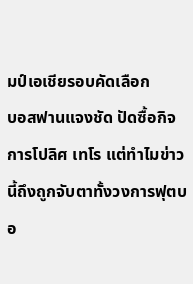มป์เอเชียรอบคัดเลือก
บอสฟานแจงชัด ปัดซื้อกิจการโปลิศ เทโร แต่ทำไมข่าวนี้ถึงถูกจับตาทั้งวงการฟุตบอ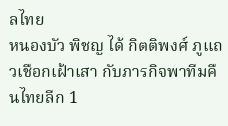ลไทย
หนองบัว พิชญ ได้ กิตติพงศ์ ภูแถวเชือกเฝ้าเสา กับภารกิจพาทีมคืนไทยลีก 1